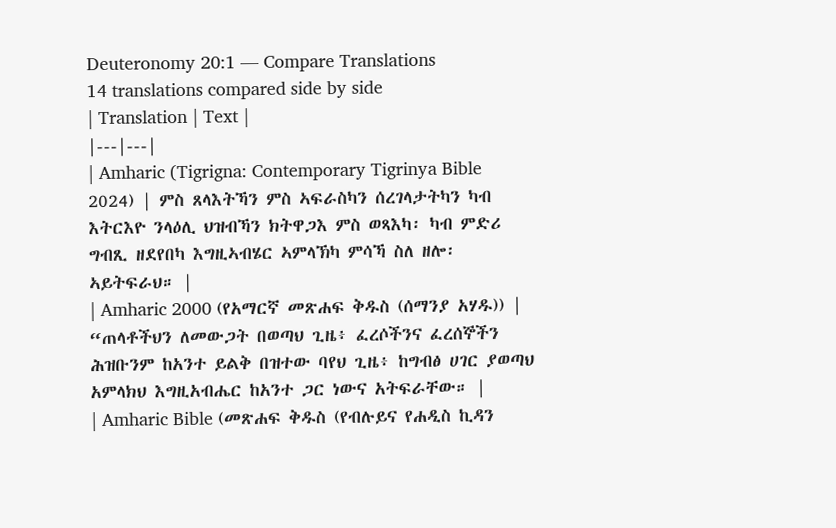Deuteronomy 20:1 — Compare Translations
14 translations compared side by side
| Translation | Text |
|---|---|
| Amharic (Tigrigna: Contemporary Tigrinya Bible 2024) | ምስ ጸላእትኻን ምስ ኣፍራስካን ሰረገላታትካን ካብ እትርእዮ ንላዕሊ ህዝብኻን ክትዋጋእ ምስ ወጻእካ፡ ካብ ምድሪ ግብጺ ዘደየበካ እግዚኣብሄር ኣምላኽካ ምሳኻ ስለ ዘሎ፡ ኣይትፍራህ። |
| Amharic 2000 (የአማርኛ መጽሐፍ ቅዱስ (ሰማንያ አሃዱ)) | “ጠላቶችህን ለመውጋት በወጣህ ጊዜ፥ ፈረሶችንና ፈረሰኞችን ሕዝቡንም ከአንተ ይልቅ በዝተው ባየህ ጊዜ፥ ከግብፅ ሀገር ያወጣህ አምላክህ እግዚአብሔር ከአንተ ጋር ነውና አትፍራቸው። |
| Amharic Bible (መጽሐፍ ቅዱስ (የብሉይና የሐዲስ ኪዳን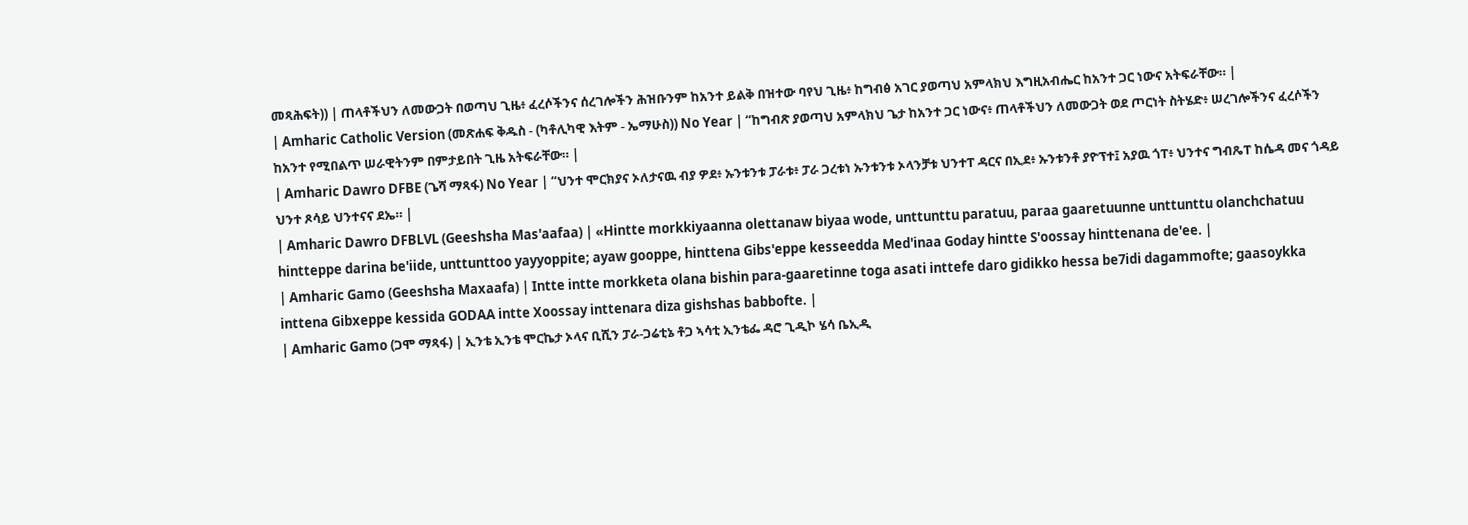መጻሕፍት)) | ጠላቶችህን ለመውጋት በወጣህ ጊዜ፥ ፈረሶችንና ሰረገሎችን ሕዝቡንም ከአንተ ይልቅ በዝተው ባየህ ጊዜ፥ ከግብፅ አገር ያወጣህ አምላክህ እግዚአብሔር ከአንተ ጋር ነውና አትፍራቸው። |
| Amharic Catholic Version (መጽሐፍ ቅዱስ - (ካቶሊካዊ እትም - ኤማሁስ)) No Year | “ከግብጽ ያወጣህ አምላክህ ጌታ ከአንተ ጋር ነውና፥ ጠላቶችህን ለመውጋት ወደ ጦርነት ስትሄድ፥ ሠረገሎችንና ፈረሶችን ከአንተ የሚበልጥ ሠራዊትንም በምታይበት ጊዜ አትፍራቸው። |
| Amharic Dawro DFBE (ጌሻ ማጻፋ) No Year | “ህንተ ሞርክያና ኦለታናዉ ብያ ዎደ፥ ኡንቱንቱ ፓራቱ፥ ፓራ ጋረቱነ ኡንቱንቱ ኦላንቻቱ ህንተፐ ዳርና በኢደ፥ ኡንቱንቶ ያዮፕተ፤ አያዉ ጎፐ፥ ህንተና ግብጼፐ ከሴዳ መና ጎዳይ ህንተ ጾሳይ ህንተናና ደኤ። |
| Amharic Dawro DFBLVL (Geeshsha Mas'aafaa) | «Hintte morkkiyaanna olettanaw biyaa wode, unttunttu paratuu, paraa gaaretuunne unttunttu olanchchatuu hintteppe darina be'iide, unttunttoo yayyoppite; ayaw gooppe, hinttena Gibs'eppe kesseedda Med'inaa Goday hintte S'oossay hinttenana de'ee. |
| Amharic Gamo (Geeshsha Maxaafa) | Intte intte morkketa olana bishin para-gaaretinne toga asati inttefe daro gidikko hessa be7idi dagammofte; gaasoykka inttena Gibxeppe kessida GODAA intte Xoossay inttenara diza gishshas babbofte. |
| Amharic Gamo (ጋሞ ማጻፋ) | ኢንቴ ኢንቴ ሞርኬታ ኦላና ቢሺን ፓራ-ጋሬቲኔ ቶጋ ኣሳቲ ኢንቴፌ ዳሮ ጊዲኮ ሄሳ ቤኢዲ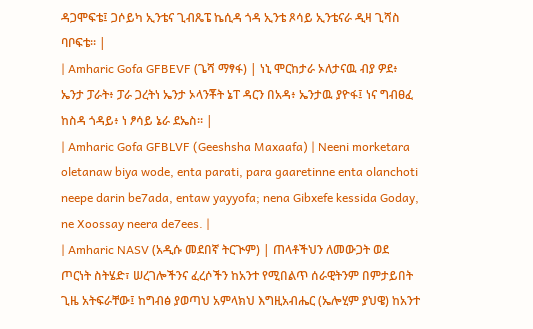ዳጋሞፍቴ፤ ጋሶይካ ኢንቴና ጊብጼፔ ኬሲዳ ጎዳ ኢንቴ ጾሳይ ኢንቴናራ ዲዛ ጊሻስ ባቦፍቴ። |
| Amharic Gofa GFBEVF (ጌሻ ማፃፋ) | ነኒ ሞርከታራ ኦለታናዉ ብያ ዎደ፥ ኤንታ ፓራት፥ ፓራ ጋረትነ ኤንታ ኦላንቾት ኔፐ ዳርን በአዳ፥ ኤንታዉ ያዮፋ፤ ነና ግብፀፈ ከስዳ ጎዳይ፥ ነ ፆሳይ ኔራ ደኤስ። |
| Amharic Gofa GFBLVF (Geeshsha Maxaafa) | Neeni morketara oletanaw biya wode, enta parati, para gaaretinne enta olanchoti neepe darin be7ada, entaw yayyofa; nena Gibxefe kessida Goday, ne Xoossay neera de7ees. |
| Amharic NASV (አዲሱ መደበኛ ትርጒም) | ጠላቶችህን ለመውጋት ወደ ጦርነት ስትሄድ፣ ሠረገሎችንና ፈረሶችን ከአንተ የሚበልጥ ሰራዊትንም በምታይበት ጊዜ አትፍራቸው፤ ከግብፅ ያወጣህ አምላክህ እግዚአብሔር (ኤሎሂም ያህዌ) ከአንተ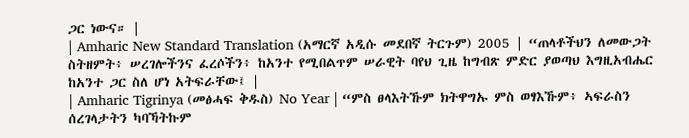ጋር ነውና። |
| Amharic New Standard Translation (አማርኛ አዲሱ መደበኛ ትርጉም) 2005 | “ጠላቶችህን ለመውጋት ስትዘምት፥ ሠረገሎችንና ፈረሶችን፥ ከአንተ የሚበልጥም ሠራዊት ባየህ ጊዜ ከግብጽ ምድር ያወጣህ እግዚአብሔር ከአንተ ጋር ስለ ሆነ አትፍራቸው፤ |
| Amharic Tigrinya (መፅሓፍ ቅዱስ) No Year | “ምስ ፀላእትኹም ክትዋግኡ ምስ ወፃእኹም፥ ኣፍራስን ሰረገላታትን ካባኻትኩም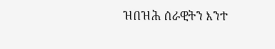ዝበዝሕ ሰራዊትን እንተ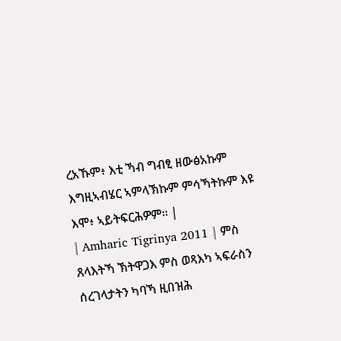ረአኹም፥ እቲ ኻብ ግብፂ ዘውፅአኩም እግዚኣብሄር ኣምላኽኩም ምሳኻትኩም እዩ እሞ፥ ኣይትፍርሕዎም። |
| Amharic Tigrinya 2011 | ምስ ጸላእትኻ ኽትዋጋእ ምስ ወጻእካ ኣፍራስን ሰረገላታትን ካባኻ ዚበዝሕ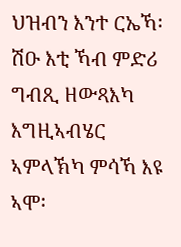ህዝብን እንተ ርኤኻ፡ ሽዑ እቲ ኻብ ምድሪ ግብጺ ዘውጻእካ እግዚኣብሄር ኣምላኽካ ምሳኻ እዩ ኣሞ፡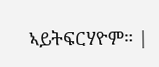ኣይትፍርሃዮም። |